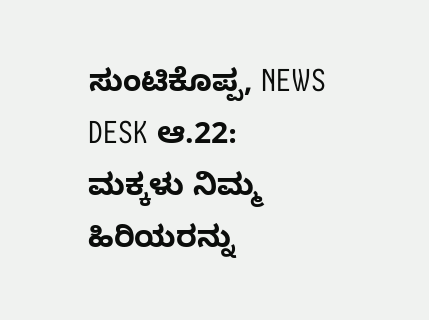ಸುಂಟಿಕೊಪ್ಪ, NEWS DESK ಆ.22: ಮಕ್ಕಳು ನಿಮ್ಮ ಹಿರಿಯರನ್ನು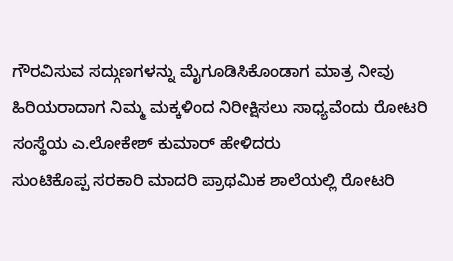ಗೌರವಿಸುವ ಸದ್ಗುಣಗಳನ್ನು ಮೈಗೂಡಿಸಿಕೊಂಡಾಗ ಮಾತ್ರ ನೀವು ಹಿರಿಯರಾದಾಗ ನಿಮ್ಮ ಮಕ್ಕಳಿಂದ ನಿರೀಕ್ಷಿಸಲು ಸಾಧ್ಯವೆಂದು ರೋಟರಿ ಸಂಸ್ಥೆಯ ಎ.ಲೋಕೇಶ್ ಕುಮಾರ್ ಹೇಳಿದರು
ಸುಂಟಿಕೊಪ್ಪ ಸರಕಾರಿ ಮಾದರಿ ಪ್ರಾಥಮಿಕ ಶಾಲೆಯಲ್ಲಿ ರೋಟರಿ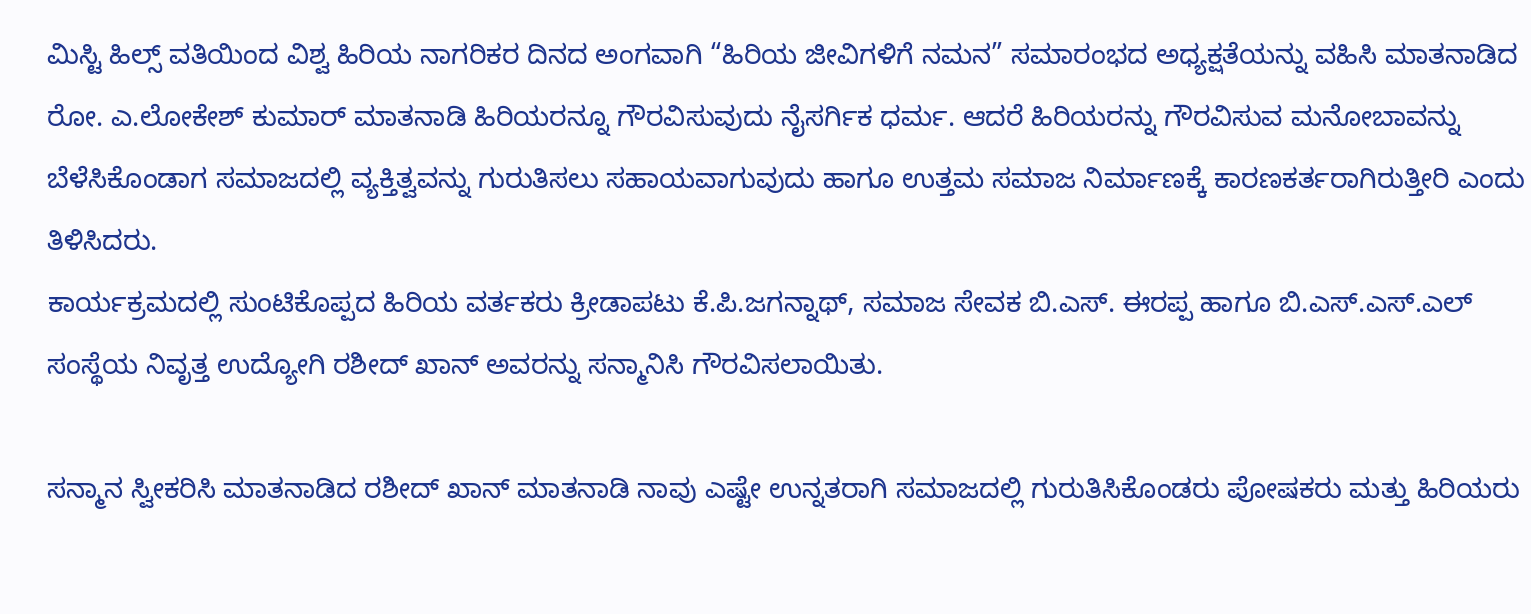ಮಿಸ್ಟಿ ಹಿಲ್ಸ್ ವತಿಯಿಂದ ವಿಶ್ವ ಹಿರಿಯ ನಾಗರಿಕರ ದಿನದ ಅಂಗವಾಗಿ “ಹಿರಿಯ ಜೀವಿಗಳಿಗೆ ನಮನ” ಸಮಾರಂಭದ ಅಧ್ಯಕ್ಷತೆಯನ್ನು ವಹಿಸಿ ಮಾತನಾಡಿದ ರೋ. ಎ.ಲೋಕೇಶ್ ಕುಮಾರ್ ಮಾತನಾಡಿ ಹಿರಿಯರನ್ನೂ ಗೌರವಿಸುವುದು ನೈಸರ್ಗಿಕ ಧರ್ಮ. ಆದರೆ ಹಿರಿಯರನ್ನು ಗೌರವಿಸುವ ಮನೋಬಾವನ್ನು ಬೆಳೆಸಿಕೊಂಡಾಗ ಸಮಾಜದಲ್ಲಿ ವ್ಯಕ್ತಿತ್ವವನ್ನು ಗುರುತಿಸಲು ಸಹಾಯವಾಗುವುದು ಹಾಗೂ ಉತ್ತಮ ಸಮಾಜ ನಿರ್ಮಾಣಕ್ಕೆ ಕಾರಣಕರ್ತರಾಗಿರುತ್ತೀರಿ ಎಂದು ತಿಳಿಸಿದರು.
ಕಾರ್ಯಕ್ರಮದಲ್ಲಿ ಸುಂಟಿಕೊಪ್ಪದ ಹಿರಿಯ ವರ್ತಕರು ಕ್ರೀಡಾಪಟು ಕೆ.ಪಿ.ಜಗನ್ನಾಥ್, ಸಮಾಜ ಸೇವಕ ಬಿ.ಎಸ್. ಈರಪ್ಪ ಹಾಗೂ ಬಿ.ಎಸ್.ಎಸ್.ಎಲ್ ಸಂಸ್ಥೆಯ ನಿವೃತ್ತ ಉದ್ಯೋಗಿ ರಶೀದ್ ಖಾನ್ ಅವರನ್ನು ಸನ್ಮಾನಿಸಿ ಗೌರವಿಸಲಾಯಿತು.

ಸನ್ಮಾನ ಸ್ವೀಕರಿಸಿ ಮಾತನಾಡಿದ ರಶೀದ್ ಖಾನ್ ಮಾತನಾಡಿ ನಾವು ಎಷ್ಟೇ ಉನ್ನತರಾಗಿ ಸಮಾಜದಲ್ಲಿ ಗುರುತಿಸಿಕೊಂಡರು ಪೋಷಕರು ಮತ್ತು ಹಿರಿಯರು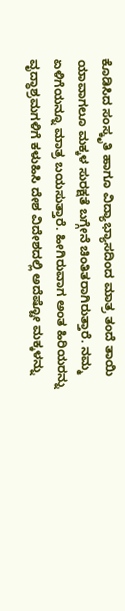ಕೊಡಿಸಿದ ಸಂಸ್ಕೃತಿ ಹಾಗೂ ವಿದ್ಯಾಭ್ಯಾಸದಿಂದ ಮಾತ್ರ ತಂದೆ ತಾಯಿ ಯಾವಾಗಲೂ ಮಕ್ಕಳ ಸುರಕ್ಷತೆ ಬಗ್ಗೇನೆ ಚಿಂತಿತರಾಗಿರುತ್ತಾರೆ. ನಮ್ಮ ಏಳಿಗೆಯನ್ನೂ ಮಾತ್ರ ಬಯಸುತ್ತಾರೆ. ಹೀಗಿರುವಾಗ ಅಂತ ಹಿರಿಯರನ್ನು ವೃದ್ಧಾಶ್ರಮಗಳಿಗೆ ಕಳುಹಿಸಿ ದೇಶ ವಿದೇಶದಲ್ಲಿ ಅದೆಷ್ಟೋ ಮಕ್ಕಳನ್ನು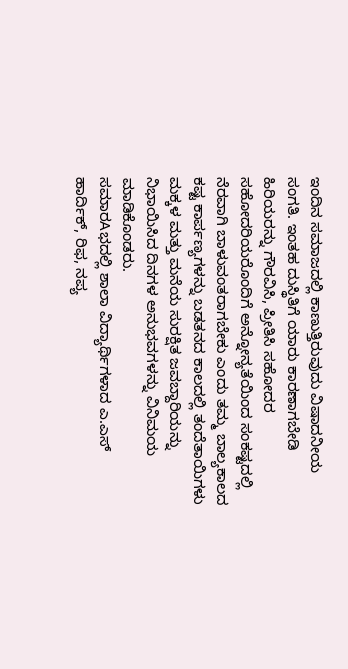ಇಂದಿನ ಸಮಾಜದಲ್ಲಿ ಕಾಣುತ್ತಿರುವುದು ವಿಷಾದನೀಯ ಸಂಗತಿ. ಇಂತಹ ದುಸ್ಥಿತಿಗೆ ಯಾರು ಕಾರಣಾಗಬೇಡಿ ಹಿರಿಯರನ್ನು ಗೌರವಿಸಿ, ಪ್ರೀತಿಸಿ ಸಹೋದರ ಸಹೋದರಿಯರೊಂದಿಗೆ ಅನ್ನೋನ್ಯತೆಯಿಂದ ಸಂಕಷ್ಟದಲ್ಲಿ ನೆರವಾಗಿ ಬಾಳುವಂತರಾಗಬೇಕು ಎಂದು ತಮ್ಮ ಬಾಲ್ಯಕಾಲದ ಕಷ್ಟ ಕಾರ್ಪಣ್ಯಗಳನ್ನು ಬಡತನದ ಕಾಲದಲ್ಲಿ ತಂದೆತಾಯಿಗಳು ಮಕ್ಕಳ ಮತ್ತು ಮನೆಯ ಸುರಕ್ಷಿತ ಜವಬ್ದಾರಿಯನ್ನು ನಿಭಾಯಿಸಿದ ದಿನಗಳ ಅನುಭವಗಳನ್ನು ವಿನಿಮಯ ಮಾಡಿಕೊಂಡರು.
ಸಮಾರAಭದಲ್ಲಿ ಶಾಲಾ ವಿದ್ಯಾರ್ಥಿಗಳಾದ ಎ.ಎಸ್ ಹಾರ್ದಿಕ್, ರಿಫ, ನಪ್ಯ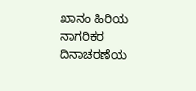ಖಾನಂ ಹಿರಿಯ ನಾಗರಿಕರ ದಿನಾಚರಣೆಯ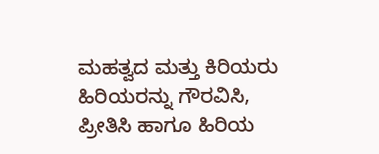ಮಹತ್ವದ ಮತ್ತು ಕಿರಿಯರು ಹಿರಿಯರನ್ನು ಗೌರವಿಸಿ, ಪ್ರೀತಿಸಿ ಹಾಗೂ ಹಿರಿಯ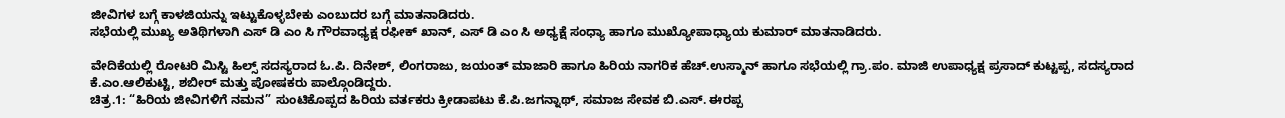ಜೀವಿಗಳ ಬಗ್ಗೆ ಕಾಳಜಿಯನ್ನು ಇಟ್ಟುಕೊಳ್ಳಬೇಕು ಎಂಬುದರ ಬಗ್ಗೆ ಮಾತನಾಡಿದರು.
ಸಭೆಯಲ್ಲಿ ಮುಖ್ಯ ಅತಿಥಿಗಳಾಗಿ ಎಸ್ ಡಿ ಎಂ ಸಿ ಗೌರವಾಧ್ಯಕ್ಷ ರಫೀಕ್ ಖಾನ್, ಎಸ್ ಡಿ ಎಂ ಸಿ ಅಧ್ಯಕ್ಷೆ ಸಂಧ್ಯಾ ಹಾಗೂ ಮುಖ್ಯೋಪಾಧ್ಯಾಯ ಕುಮಾರ್ ಮಾತನಾಡಿದರು.

ವೇದಿಕೆಯಲ್ಲಿ ರೋಟರಿ ಮಿಸ್ಟಿ ಹಿಲ್ಸ್ ಸದಸ್ಯರಾದ ಓ.ಪಿ. ದಿನೇಶ್, ಲಿಂಗರಾಜು, ಜಯಂತ್ ಮಾಜಾರಿ ಹಾಗೂ ಹಿರಿಯ ನಾಗರಿಕ ಹೆಚ್.ಉಸ್ಮಾನ್ ಹಾಗೂ ಸಭೆಯಲ್ಲಿ ಗ್ರಾ.ಪಂ. ಮಾಜಿ ಉಪಾಧ್ಯಕ್ಷ ಪ್ರಸಾದ್ ಕುಟ್ಟಪ್ಪ, ಸದಸ್ಯರಾದ ಕೆ.ಎಂ.ಆಲಿಕುಟ್ಟಿ, ಶಬೀರ್ ಮತ್ತು ಪೋಷಕರು ಪಾಲ್ಗೊಂಡಿದ್ದರು.
ಚಿತ್ರ.1: “ಹಿರಿಯ ಜೀವಿಗಳಿಗೆ ನಮನ” ಸುಂಟಿಕೊಪ್ಪದ ಹಿರಿಯ ವರ್ತಕರು ಕ್ರೀಡಾಪಟು ಕೆ.ಪಿ.ಜಗನ್ನಾಥ್, ಸಮಾಜ ಸೇವಕ ಬಿ.ಎಸ್. ಈರಪ್ಪ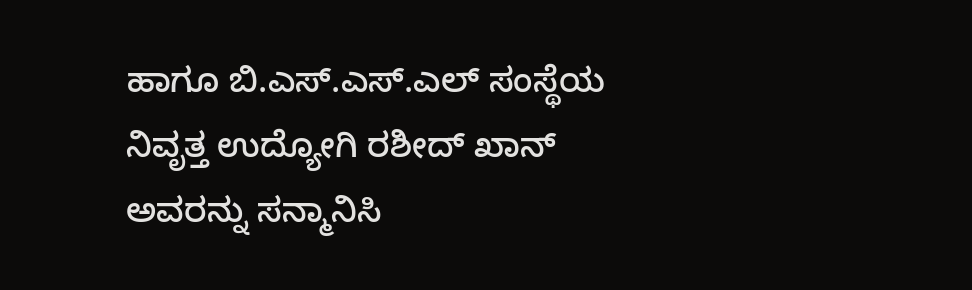ಹಾಗೂ ಬಿ.ಎಸ್.ಎಸ್.ಎಲ್ ಸಂಸ್ಥೆಯ ನಿವೃತ್ತ ಉದ್ಯೋಗಿ ರಶೀದ್ ಖಾನ್ ಅವರನ್ನು ಸನ್ಮಾನಿಸಿ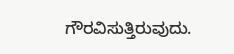ಗೌರವಿಸುತ್ತಿರುವುದು.